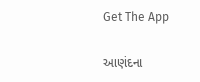Get The App

આણંદના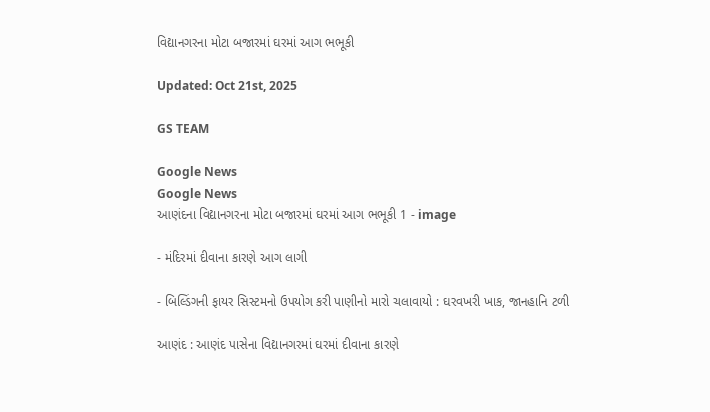વિદ્યાનગરના મોટા બજારમાં ઘરમાં આગ ભભૂકી

Updated: Oct 21st, 2025

GS TEAM

Google News
Google News
આણંદના વિદ્યાનગરના મોટા બજારમાં ઘરમાં આગ ભભૂકી 1 - image

- મંદિરમાં દીવાના કારણે આગ લાગી

- બિલ્ડિંગની ફાયર સિસ્ટમનો ઉપયોગ કરી પાણીનો મારો ચલાવાયો : ઘરવખરી ખાક, જાનહાનિ ટળી

આણંદ : આણંદ પાસેના વિદ્યાનગરમાં ઘરમાં દીવાના કારણે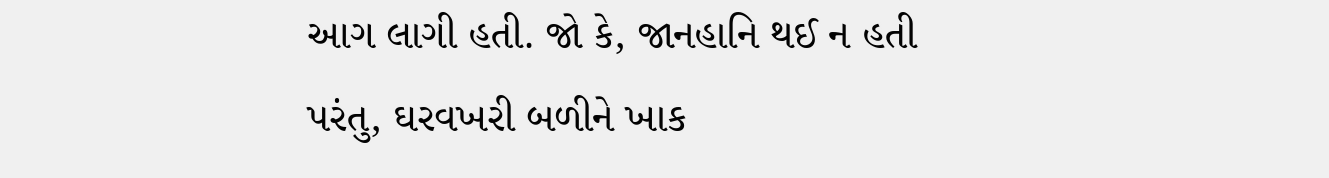આગ લાગી હતી. જો કે, જાનહાનિ થઈ ન હતી પરંતુ, ઘરવખરી બળીને ખાક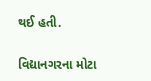થઈ હતી.

વિદ્યાનગરના મોટા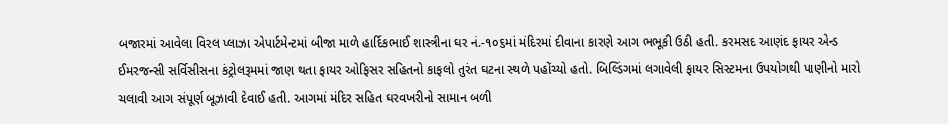બજારમાં આવેલા વિરલ પ્લાઝા એપાર્ટમેન્ટમાં બીજા માળે હાર્દિકભાઈ શાસ્ત્રીના ઘર નં.-૧૦૬માં મંદિરમાં દીવાના કારણે આગ ભભૂકી ઉઠી હતી. કરમસદ આણંદ ફાયર એન્ડ ઈમરજન્સી સર્વિસીસના કંટ્રોલરૂમમાં જાણ થતા ફાયર ઓફિસર સહિતનો કાફલો તુરંત ઘટના સ્થળે પહોંચ્યો હતો. બિલ્ડિંગમાં લગાવેલી ફાયર સિસ્ટમના ઉપયોગથી પાણીનો મારો ચલાવી આગ સંપૂર્ણ બૂઝાવી દેવાઈ હતી. આગમાં મંદિર સહિત ઘરવખરીનો સામાન બળી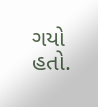ગયો હતો.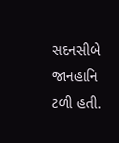સદનસીબે જાનહાનિ ટળી હતી.